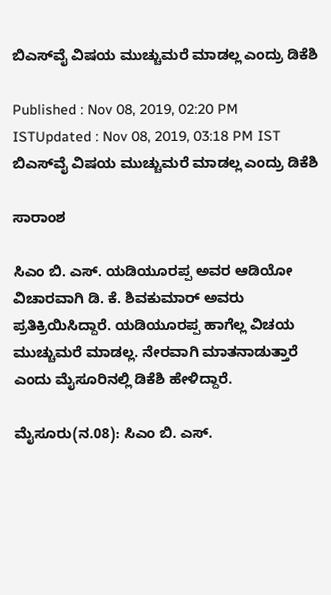ಬಿಎಸ್‌ವೈ ವಿಷಯ ಮುಚ್ಚುಮರೆ ಮಾಡಲ್ಲ ಎಂದ್ರು ಡಿಕೆಶಿ

Published : Nov 08, 2019, 02:20 PM ISTUpdated : Nov 08, 2019, 03:18 PM IST
ಬಿಎಸ್‌ವೈ ವಿಷಯ ಮುಚ್ಚುಮರೆ ಮಾಡಲ್ಲ ಎಂದ್ರು ಡಿಕೆಶಿ

ಸಾರಾಂಶ

ಸಿಎಂ ಬಿ. ಎಸ್. ಯಡಿಯೂರಪ್ಪ ಅವರ ಆಡಿಯೋ ವಿಚಾರವಾಗಿ ಡಿ. ಕೆ. ಶಿವಕುಮಾರ್ ಅವರು ಪ್ರತಿಕ್ರಿಯಿಸಿದ್ದಾರೆ. ಯಡಿಯೂರಪ್ಪ ಹಾಗೆಲ್ಲ ವಿಚಯ ಮುಚ್ಚುಮರೆ ಮಾಡಲ್ಲ. ನೇರವಾಗಿ ಮಾತನಾಡುತ್ತಾರೆ ಎಂದು ಮೈಸೂರಿನಲ್ಲಿ ಡಿಕೆಶಿ ಹೇಳಿದ್ದಾರೆ.

ಮೈಸೂರು(ನ.08): ಸಿಎಂ ಬಿ. ಎಸ್.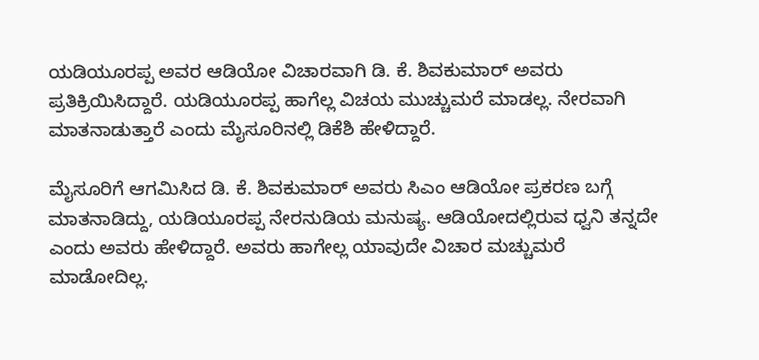ಯಡಿಯೂರಪ್ಪ ಅವರ ಆಡಿಯೋ ವಿಚಾರವಾಗಿ ಡಿ. ಕೆ. ಶಿವಕುಮಾರ್ ಅವರು ಪ್ರತಿಕ್ರಿಯಿಸಿದ್ದಾರೆ. ಯಡಿಯೂರಪ್ಪ ಹಾಗೆಲ್ಲ ವಿಚಯ ಮುಚ್ಚುಮರೆ ಮಾಡಲ್ಲ. ನೇರವಾಗಿ ಮಾತನಾಡುತ್ತಾರೆ ಎಂದು ಮೈಸೂರಿನಲ್ಲಿ ಡಿಕೆಶಿ ಹೇಳಿದ್ದಾರೆ.

ಮೈಸೂರಿಗೆ ಆಗಮಿಸಿದ ಡಿ. ಕೆ. ಶಿವಕುಮಾರ್ ಅವರು ಸಿಎಂ ಆಡಿಯೋ ಪ್ರಕರಣ ಬಗ್ಗೆ ಮಾತನಾಡಿದ್ದು, ಯಡಿಯೂರಪ್ಪ ನೇರನುಡಿಯ ಮನುಷ್ಯ. ಆಡಿಯೋದಲ್ಲಿರುವ ಧ್ವನಿ ತನ್ನದೇ ಎಂದು ಅವರು ಹೇಳಿದ್ದಾರೆ. ಅವರು ಹಾಗೇಲ್ಲ ಯಾವುದೇ ವಿಚಾರ ಮಚ್ಚುಮರೆ ಮಾಡೋದಿಲ್ಲ.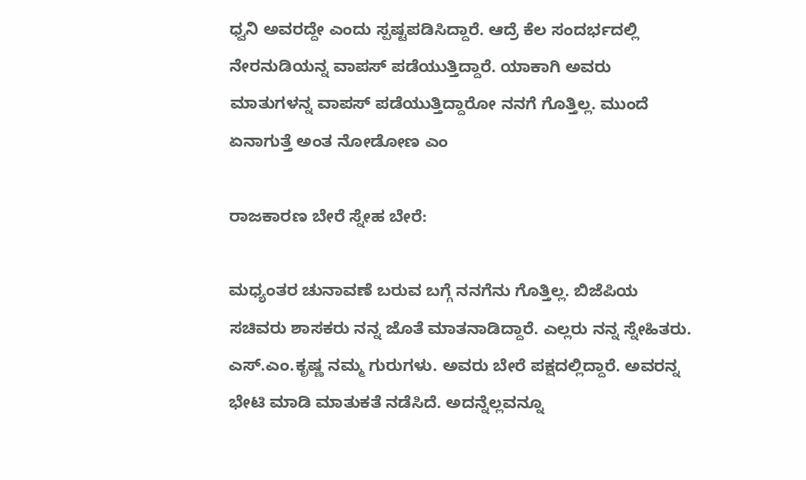ಧ್ವನಿ ಅವರದ್ದೇ ಎಂದು ಸ್ಪಷ್ಟಪಡಿಸಿದ್ದಾರೆ. ಆದ್ರೆ ಕೆಲ ಸಂದರ್ಭದಲ್ಲಿ ನೇರನುಡಿಯನ್ನ ವಾಪಸ್ ಪಡೆಯುತ್ತಿದ್ದಾರೆ‌. ಯಾಕಾಗಿ ಅವರು ಮಾತುಗಳನ್ನ ವಾಪಸ್ ಪಡೆಯುತ್ತಿದ್ದಾರೋ ನನಗೆ ಗೊತ್ತಿಲ್ಲ‌. ಮುಂದೆ ಏನಾಗುತ್ತೆ ಅಂತ ನೋಡೋಣ ಎಂ

ರಾಜಕಾರಣ ಬೇರೆ ಸ್ನೇಹ ಬೇರೆ:

ಮಧ್ಯಂತರ ಚುನಾವಣೆ ಬರುವ ಬಗ್ಗೆ ನನಗೆನು ಗೊತ್ತಿಲ್ಲ. ಬಿಜೆಪಿಯ ಸಚಿವರು ಶಾಸಕರು ನನ್ನ ಜೊತೆ ಮಾತನಾಡಿದ್ದಾರೆ. ಎಲ್ಲರು ನನ್ನ ಸ್ನೇಹಿತರು. ಎಸ್.ಎಂ.ಕೃಷ್ಣ ನಮ್ಮ ಗುರುಗಳು. ಅವರು ಬೇರೆ ಪಕ್ಷದಲ್ಲಿದ್ದಾರೆ. ಅವರನ್ನ ಭೇಟಿ ಮಾಡಿ ಮಾತುಕತೆ ನಡೆಸಿದೆ. ಅದನ್ನೆಲ್ಲವನ್ನೂ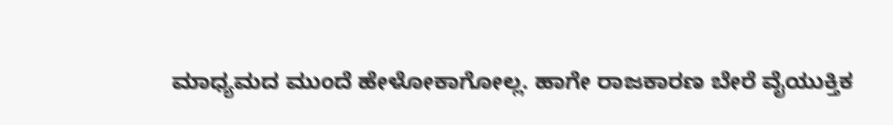ಮಾಧ್ಯಮದ ಮುಂದೆ ಹೇಳೋಕಾಗೋಲ್ಲ. ಹಾಗೇ ರಾಜಕಾರಣ ಬೇರೆ ವೈಯುಕ್ತಿಕ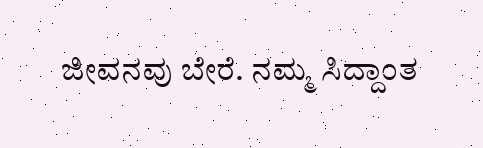ಜೀವನವು ಬೇರೆ. ನಮ್ಮ ಸಿದ್ದಾಂತ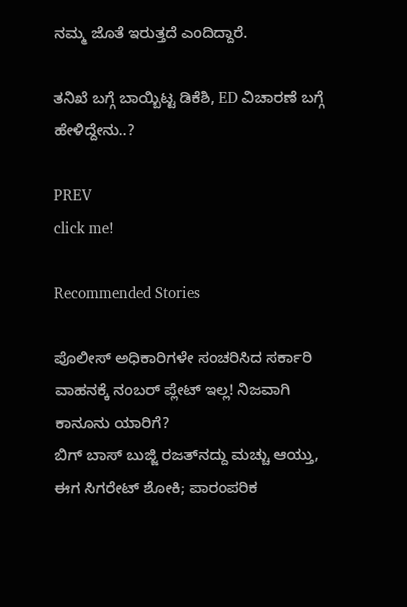ನಮ್ಮ‌ ಜೊತೆ ಇರುತ್ತದೆ ಎಂದಿದ್ದಾರೆ.

ತನಿಖೆ ಬಗ್ಗೆ ಬಾಯ್ಬಿಟ್ಟ ಡಿಕೆಶಿ, ED ವಿಚಾರಣೆ ಬಗ್ಗೆ ಹೇಳಿದ್ದೇನು..?

PREV
click me!

Recommended Stories

ಪೊಲೀಸ್ ಅಧಿಕಾರಿಗಳೇ ಸಂಚರಿಸಿದ ಸರ್ಕಾರಿ ವಾಹನಕ್ಕೆ ನಂಬರ್ ಪ್ಲೇಟ್ ಇಲ್ಲ! ನಿಜವಾಗಿ ಕಾನೂನು ಯಾರಿಗೆ?
ಬಿಗ್ ಬಾಸ್ ಬುಜ್ಜಿ ರಜತ್‌ನದ್ದು ಮಚ್ಚು ಆಯ್ತು, ಈಗ ಸಿಗರೇಟ್ ಶೋಕಿ; ಪಾರಂಪರಿಕ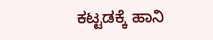ಕಟ್ಟಡಕ್ಕೆ ಹಾನಿ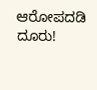ಆರೋಪದಡಿ ದೂರು!